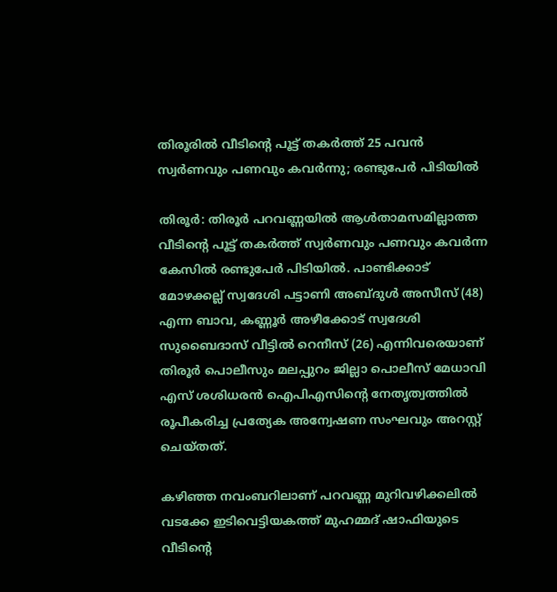തിരൂരില്‍ വീടിന്റെ പൂട്ട് തകര്‍ത്ത് 25 പവന്‍ സ്വര്‍ണവും പണവും കവര്‍ന്നു; രണ്ടുപേര്‍ പിടിയില്‍

തിരൂര്‍: തിരൂര്‍ പറവണ്ണയില്‍ ആള്‍താമസമില്ലാത്ത വീടിന്റെ പൂട്ട് തകര്‍ത്ത് സ്വര്‍ണവും പണവും കവര്‍ന്ന കേസില്‍ രണ്ടുപേര്‍ പിടിയില്‍. പാണ്ടിക്കാട് മോഴക്കല്ല് സ്വദേശി പട്ടാണി അബ്ദുള്‍ അസീസ് (48) എന്ന ബാവ, കണ്ണൂര്‍ അഴീക്കോട് സ്വദേശി സുബൈദാസ് വീട്ടില്‍ റെനീസ് (26) എന്നിവരെയാണ് തിരൂര്‍ പൊലീസും മലപ്പുറം ജില്ലാ പൊലീസ് മേധാവി എസ് ശശിധരന്‍ ഐപിഎസിന്റെ നേതൃത്വത്തില്‍ രൂപീകരിച്ച പ്രത്യേക അന്വേഷണ സംഘവും അറസ്റ്റ് ചെയ്തത്.

കഴിഞ്ഞ നവംബറിലാണ് പറവണ്ണ മുറിവഴിക്കലില്‍ വടക്കേ ഇടിവെട്ടിയകത്ത് മുഹമ്മദ് ഷാഫിയുടെ വീടിന്റെ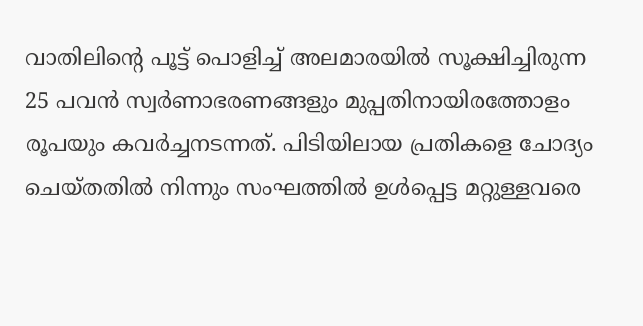വാതിലിന്റെ പൂട്ട് പൊളിച്ച് അലമാരയില്‍ സൂക്ഷിച്ചിരുന്ന 25 പവന്‍ സ്വര്‍ണാഭരണങ്ങളും മുപ്പതിനായിരത്തോളം രൂപയും കവര്‍ച്ചനടന്നത്. പിടിയിലായ പ്രതികളെ ചോദ്യം ചെയ്തതില്‍ നിന്നും സംഘത്തില്‍ ഉള്‍പ്പെട്ട മറ്റുള്ളവരെ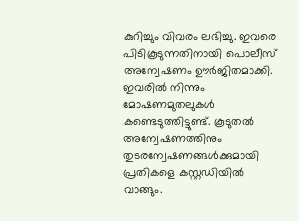കുറിച്ചും വിവരം ലഭിച്ചു. ഇവരെ പിടികൂടുന്നതിനായി പൊലീസ് അന്വേഷണം ഊര്‍ജിതമാക്കി. ഇവരില്‍ നിന്നും മോഷണമുതലുകള്‍ കണ്ടെടുത്തിട്ടുണ്ട്. കൂടുതല്‍ അന്വേഷണത്തിനും തുടരന്വേഷണങ്ങള്‍ക്കുമായി പ്രതികളെ കസ്റ്റഡിയില്‍ വാങ്ങും.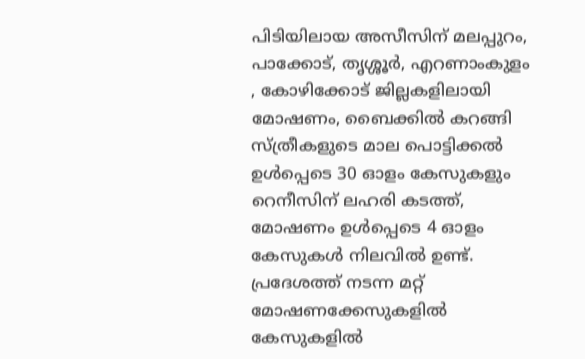പിടിയിലായ അസീസിന് മലപ്പുറം, പാക്കോട്, തൃശ്ശൂര്‍, എറണാംകുളം , കോഴിക്കോട് ജില്ലകളിലായി മോഷണം, ബൈക്കില്‍ കറങ്ങി സ്ത്രീകളുടെ മാല പൊട്ടിക്കല്‍ ഉള്‍പ്പെടെ 30 ഓളം കേസുകളും റെനീസിന് ലഹരി കടത്ത്, മോഷണം ഉള്‍പ്പെടെ 4 ഓളം കേസുകള്‍ നിലവില്‍ ഉണ്ട്. പ്രദേശത്ത് നടന്ന മറ്റ് മോഷണക്കേസുകളില്‍ കേസുകളില്‍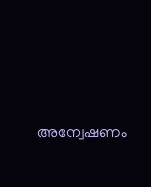അന്വേഷണം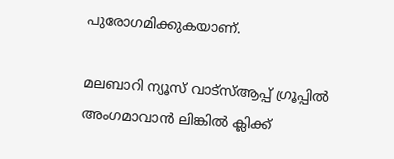പുരോഗമിക്കുകയാണ്.

മലബാറി ന്യൂസ് വാട്‌സ്ആപ്പ് ഗ്രൂപ്പില്‍ അംഗമാവാന്‍ ലിങ്കില്‍ ക്ലിക്ക്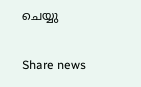ചെയ്യു

Share news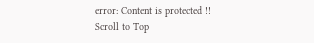error: Content is protected !!
Scroll to Top